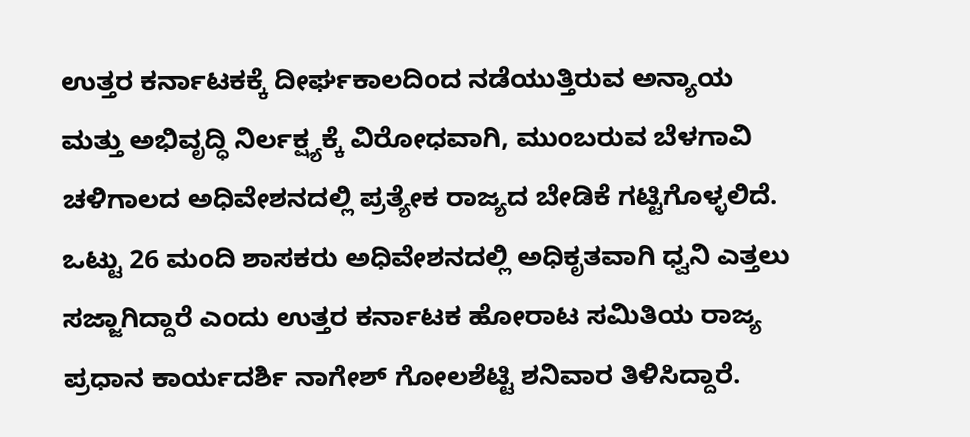ಉತ್ತರ ಕರ್ನಾಟಕಕ್ಕೆ ದೀರ್ಘಕಾಲದಿಂದ ನಡೆಯುತ್ತಿರುವ ಅನ್ಯಾಯ ಮತ್ತು ಅಭಿವೃದ್ಧಿ ನಿರ್ಲಕ್ಷ್ಯಕ್ಕೆ ವಿರೋಧವಾಗಿ, ಮುಂಬರುವ ಬೆಳಗಾವಿ ಚಳಿಗಾಲದ ಅಧಿವೇಶನದಲ್ಲಿ ಪ್ರತ್ಯೇಕ ರಾಜ್ಯದ ಬೇಡಿಕೆ ಗಟ್ಟಿಗೊಳ್ಳಲಿದೆ. ಒಟ್ಟು 26 ಮಂದಿ ಶಾಸಕರು ಅಧಿವೇಶನದಲ್ಲಿ ಅಧಿಕೃತವಾಗಿ ಧ್ವನಿ ಎತ್ತಲು ಸಜ್ಜಾಗಿದ್ದಾರೆ ಎಂದು ಉತ್ತರ ಕರ್ನಾಟಕ ಹೋರಾಟ ಸಮಿತಿಯ ರಾಜ್ಯ ಪ್ರಧಾನ ಕಾರ್ಯದರ್ಶಿ ನಾಗೇಶ್ ಗೋಲಶೆಟ್ಟಿ ಶನಿವಾರ ತಿಳಿಸಿದ್ದಾರೆ.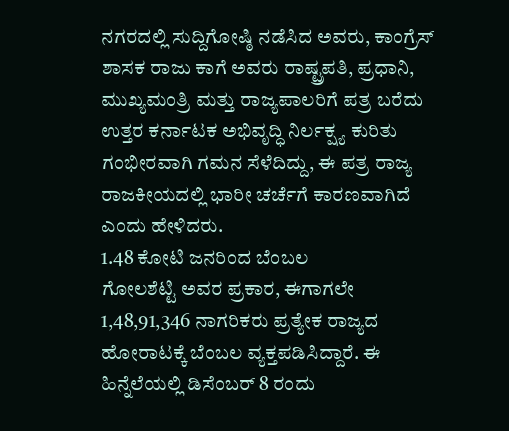ನಗರದಲ್ಲಿ ಸುದ್ದಿಗೋಷ್ಠಿ ನಡೆಸಿದ ಅವರು, ಕಾಂಗ್ರೆಸ್ ಶಾಸಕ ರಾಜು ಕಾಗೆ ಅವರು ರಾಷ್ಟ್ರಪತಿ, ಪ್ರಧಾನಿ, ಮುಖ್ಯಮಂತ್ರಿ ಮತ್ತು ರಾಜ್ಯಪಾಲರಿಗೆ ಪತ್ರ ಬರೆದು ಉತ್ತರ ಕರ್ನಾಟಕ ಅಭಿವೃದ್ಧಿ ನಿರ್ಲಕ್ಷ್ಯ ಕುರಿತು ಗಂಭೀರವಾಗಿ ಗಮನ ಸೆಳೆದಿದ್ದು, ಈ ಪತ್ರ ರಾಜ್ಯ ರಾಜಕೀಯದಲ್ಲಿ ಭಾರೀ ಚರ್ಚೆಗೆ ಕಾರಣವಾಗಿದೆ ಎಂದು ಹೇಳಿದರು.
1.48 ಕೋಟಿ ಜನರಿಂದ ಬೆಂಬಲ
ಗೋಲಶೆಟ್ಟಿ ಅವರ ಪ್ರಕಾರ, ಈಗಾಗಲೇ 1,48,91,346 ನಾಗರಿಕರು ಪ್ರತ್ಯೇಕ ರಾಜ್ಯದ ಹೋರಾಟಕ್ಕೆ ಬೆಂಬಲ ವ್ಯಕ್ತಪಡಿಸಿದ್ದಾರೆ. ಈ ಹಿನ್ನೆಲೆಯಲ್ಲಿ ಡಿಸೆಂಬರ್ 8 ರಂದು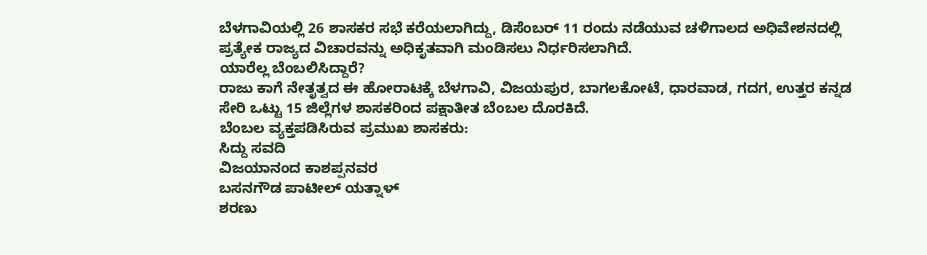ಬೆಳಗಾವಿಯಲ್ಲಿ 26 ಶಾಸಕರ ಸಭೆ ಕರೆಯಲಾಗಿದ್ದು, ಡಿಸೆಂಬರ್ 11 ರಂದು ನಡೆಯುವ ಚಳಿಗಾಲದ ಅಧಿವೇಶನದಲ್ಲಿ ಪ್ರತ್ಯೇಕ ರಾಜ್ಯದ ವಿಚಾರವನ್ನು ಅಧಿಕೃತವಾಗಿ ಮಂಡಿಸಲು ನಿರ್ಧರಿಸಲಾಗಿದೆ.
ಯಾರೆಲ್ಲ ಬೆಂಬಲಿಸಿದ್ದಾರೆ?
ರಾಜು ಕಾಗೆ ನೇತೃತ್ವದ ಈ ಹೋರಾಟಕ್ಕೆ ಬೆಳಗಾವಿ, ವಿಜಯಪುರ, ಬಾಗಲಕೋಟೆ, ಧಾರವಾಡ, ಗದಗ, ಉತ್ತರ ಕನ್ನಡ ಸೇರಿ ಒಟ್ಟು 15 ಜಿಲ್ಲೆಗಳ ಶಾಸಕರಿಂದ ಪಕ್ಷಾತೀತ ಬೆಂಬಲ ದೊರಕಿದೆ.
ಬೆಂಬಲ ವ್ಯಕ್ತಪಡಿಸಿರುವ ಪ್ರಮುಖ ಶಾಸಕರು:
ಸಿದ್ದು ಸವದಿ
ವಿಜಯಾನಂದ ಕಾಶಪ್ಪನವರ
ಬಸನಗೌಡ ಪಾಟೀಲ್ ಯತ್ನಾಳ್
ಶರಣು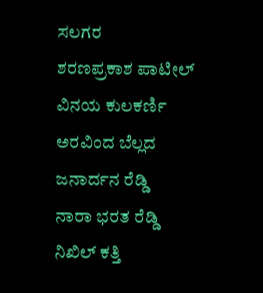ಸಲಗರ
ಶರಣಪ್ರಕಾಶ ಪಾಟೀಲ್
ವಿನಯ ಕುಲಕರ್ಣಿ
ಅರವಿಂದ ಬೆಲ್ಲದ
ಜನಾರ್ದನ ರೆಡ್ಡಿ
ನಾರಾ ಭರತ ರೆಡ್ಡಿ
ನಿಖಿಲ್ ಕತ್ತಿ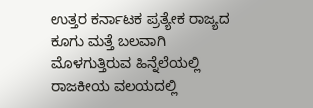ಉತ್ತರ ಕರ್ನಾಟಕ ಪ್ರತ್ಯೇಕ ರಾಜ್ಯದ ಕೂಗು ಮತ್ತೆ ಬಲವಾಗಿ ಮೊಳಗುತ್ತಿರುವ ಹಿನ್ನೆಲೆಯಲ್ಲಿ ರಾಜಕೀಯ ವಲಯದಲ್ಲಿ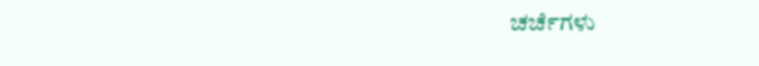ಚರ್ಚೆಗಳು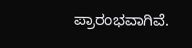ಪ್ರಾರಂಭವಾಗಿವೆ.